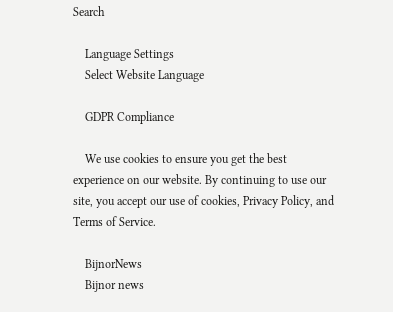Search

    Language Settings
    Select Website Language

    GDPR Compliance

    We use cookies to ensure you get the best experience on our website. By continuing to use our site, you accept our use of cookies, Privacy Policy, and Terms of Service.

    BijnorNews
    Bijnor news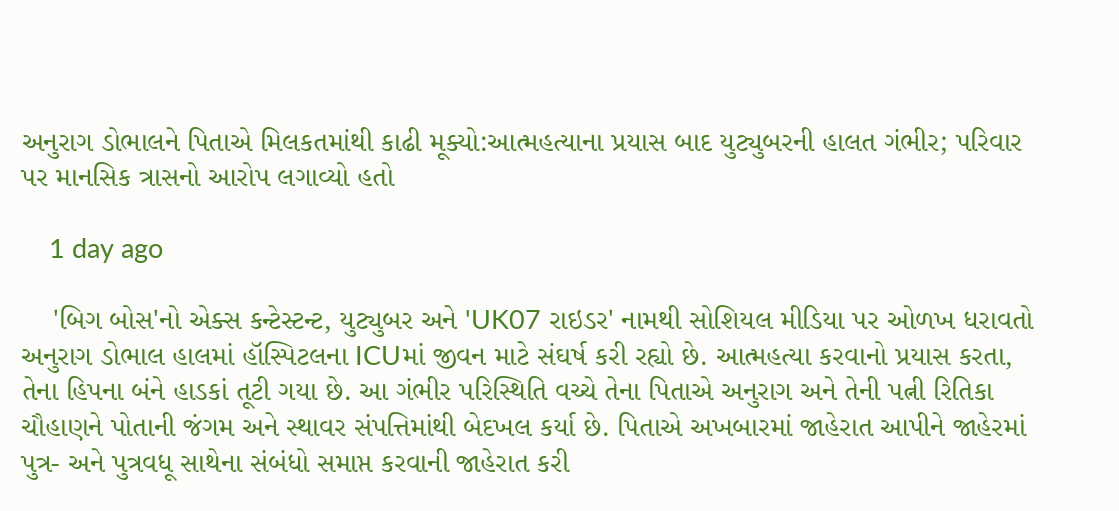અનુરાગ ડોભાલને પિતાએ મિલકતમાંથી કાઢી મૂક્યો:આત્મહત્યાના પ્રયાસ બાદ યુટ્યુબરની હાલત ગંભીર; પરિવાર પર માનસિક ત્રાસનો આરોપ લગાવ્યો હતો

    1 day ago

    'બિગ બોસ'નો એક્સ કન્ટેસ્ટન્ટ, યુટ્યુબર અને 'UK07 રાઇડર' નામથી સોશિયલ મીડિયા પર ઓળખ ધરાવતો અનુરાગ ડોભાલ હાલમાં હૉસ્પિટલના ICUમાં જીવન માટે સંઘર્ષ કરી રહ્યો છે. આત્મહત્યા કરવાનો પ્રયાસ કરતા, તેના હિપના બંને હાડકાં તૂટી ગયા છે. આ ગંભીર પરિસ્થિતિ વચ્ચે તેના પિતાએ અનુરાગ અને તેની પત્ની રિતિકા ચૌહાણને પોતાની જંગમ અને સ્થાવર સંપત્તિમાંથી બેદખલ કર્યા છે. પિતાએ અખબારમાં જાહેરાત આપીને જાહેરમાં પુત્ર- અને પુત્રવધૂ સાથેના સંબંધો સમાપ્ત કરવાની જાહેરાત કરી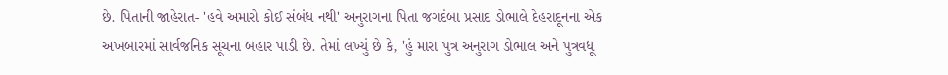છે. પિતાની જાહેરાત- 'હવે અમારો કોઈ સંબંધ નથી' અનુરાગના પિતા જગદંબા પ્રસાદ ડોભાલે દેહરાદૂનના એક અખબારમાં સાર્વજનિક સૂચના બહાર પાડી છે. તેમાં લખ્યું છે કે, 'હું મારા પુત્ર અનુરાગ ડોભાલ અને પુત્રવધૂ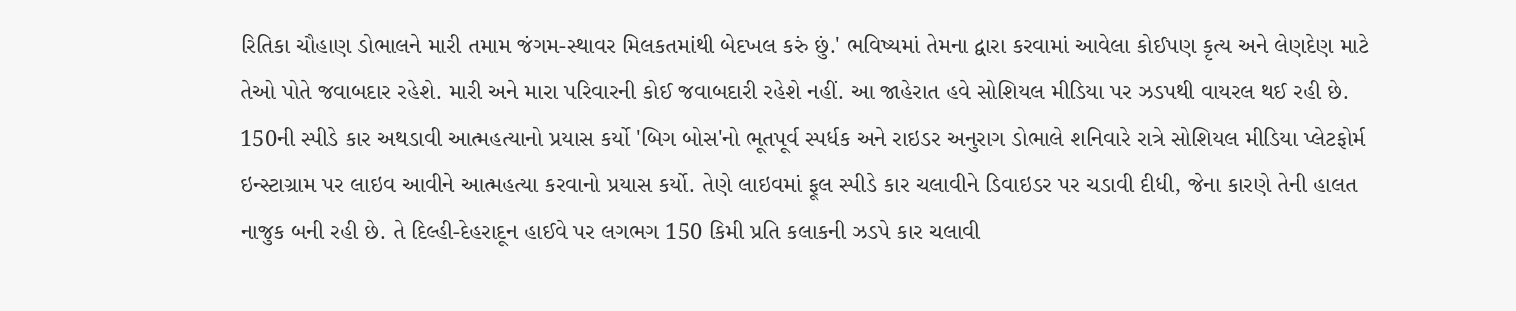રિતિકા ચૌહાણ ડોભાલને મારી તમામ જંગમ-સ્થાવર મિલકતમાંથી બેદખલ કરું છું.' ભવિષ્યમાં તેમના દ્વારા કરવામાં આવેલા કોઈપણ કૃત્ય અને લેણદેણ માટે તેઓ પોતે જવાબદાર રહેશે. મારી અને મારા પરિવારની કોઈ જવાબદારી રહેશે નહીં. આ જાહેરાત હવે સોશિયલ મીડિયા પર ઝડપથી વાયરલ થઈ રહી છે. 150ની સ્પીડે કાર અથડાવી આત્મહત્યાનો પ્રયાસ કર્યો 'બિગ બોસ'નો ભૂતપૂર્વ સ્પર્ધક અને રાઇડર અનુરાગ ડોભાલે શનિવારે રાત્રે સોશિયલ મીડિયા પ્લેટફોર્મ ઇન્સ્ટાગ્રામ પર લાઇવ આવીને આત્મહત્યા કરવાનો પ્રયાસ કર્યો. તેણે લાઇવમાં ફૂલ સ્પીડે કાર ચલાવીને ડિવાઇડર પર ચડાવી દીધી, જેના કારણે તેની હાલત નાજુક બની રહી છે. તે દિલ્હી-દેહરાદૂન હાઈવે પર લગભગ 150 કિમી પ્રતિ કલાકની ઝડપે કાર ચલાવી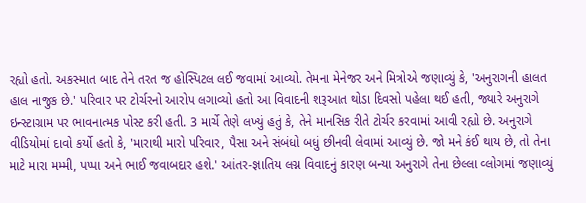રહ્યો હતો. અકસ્માત બાદ તેને તરત જ હોસ્પિટલ લઈ જવામાં આવ્યો. તેમના મેનેજર અને મિત્રોએ જણાવ્યું કે, 'અનુરાગની હાલત હાલ નાજુક છે.' પરિવાર પર ટોર્ચરનો આરોપ લગાવ્યો હતો આ વિવાદની શરૂઆત થોડા દિવસો પહેલા થઈ હતી, જ્યારે અનુરાગે ઇન્સ્ટાગ્રામ પર ભાવનાત્મક પોસ્ટ કરી હતી. 3 માર્ચે તેણે લખ્યું હતું કે, તેને માનસિક રીતે ટોર્ચર કરવામાં આવી રહ્યો છે. અનુરાગે વીડિયોમાં દાવો કર્યો હતો કે, 'મારાથી મારો પરિવાર, પૈસા અને સંબંધો બધું છીનવી લેવામાં આવ્યું છે. જો મને કંઈ થાય છે, તો તેના માટે મારા મમ્મી, પપ્પા અને ભાઈ જવાબદાર હશે.' આંતર-જ્ઞાતિય લગ્ન વિવાદનું કારણ બન્યા અનુરાગે તેના છેલ્લા વ્લોગમાં જણાવ્યું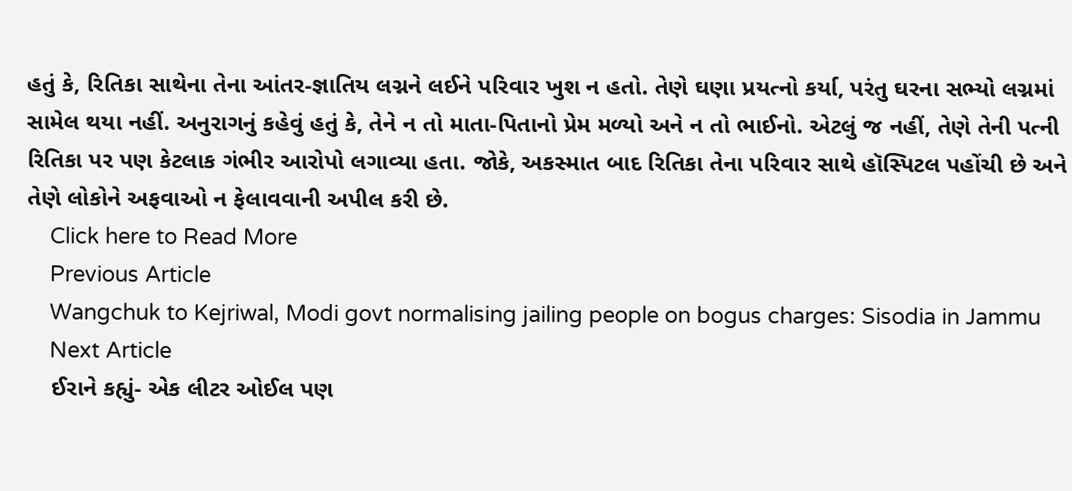હતું કે, રિતિકા સાથેના તેના આંતર-જ્ઞાતિય લગ્નને લઈને પરિવાર ખુશ ન હતો. તેણે ઘણા પ્રયત્નો કર્યા, પરંતુ ઘરના સભ્યો લગ્નમાં સામેલ થયા નહીં. અનુરાગનું કહેવું હતું કે, તેને ન તો માતા-પિતાનો પ્રેમ મળ્યો અને ન તો ભાઈનો. એટલું જ નહીં, તેણે તેની પત્ની રિતિકા પર પણ કેટલાક ગંભીર આરોપો લગાવ્યા હતા. જોકે, અકસ્માત બાદ રિતિકા તેના પરિવાર સાથે હૉસ્પિટલ પહોંચી છે અને તેણે લોકોને અફવાઓ ન ફેલાવવાની અપીલ કરી છે.
    Click here to Read More
    Previous Article
    Wangchuk to Kejriwal, Modi govt normalising jailing people on bogus charges: Sisodia in Jammu
    Next Article
    ઈરાને કહ્યું- એક લીટર ઓઈલ પણ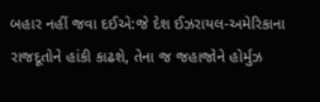બહાર નહીં જવા દઈએ:જે દેશ ઈઝરાયલ-અમેરિકાના રાજદૂતોને હાંકી કાઢશે, તેના જ જહાજોને હોર્મુઝ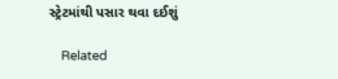સ્ટ્રેટમાંથી પસાર થવા દઈશું

    Related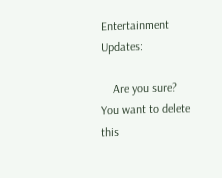Entertainment Updates:

    Are you sure? You want to delete this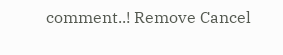comment..! Remove Cancel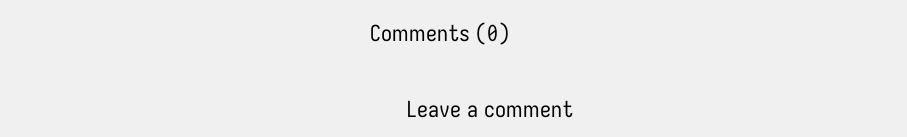Comments (0)

      Leave a comment